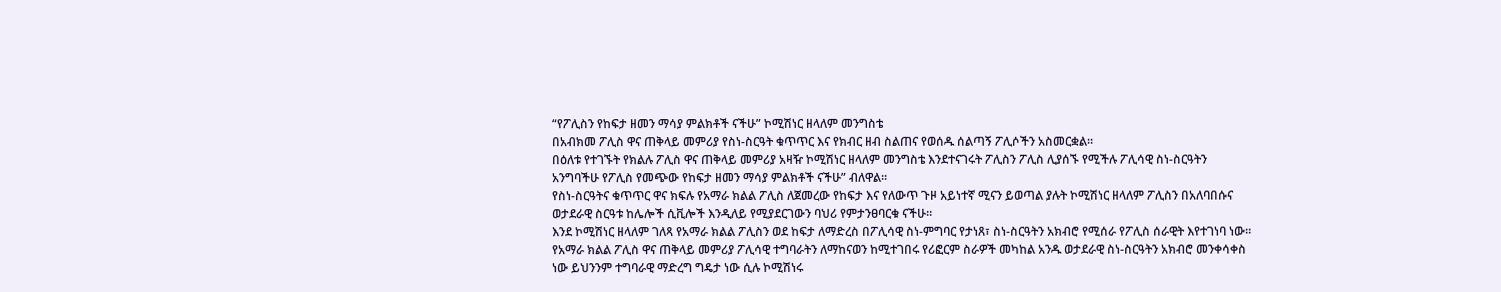“የፖሊስን የከፍታ ዘመን ማሳያ ምልክቶች ናችሁ” ኮሚሽነር ዘላለም መንግስቴ
በአብክመ ፖሊስ ዋና ጠቅላይ መምሪያ የስነ-ስርዓት ቁጥጥር እና የክብር ዘብ ስልጠና የወሰዱ ሰልጣኝ ፖሊሶችን አስመርቋል።
በዕለቱ የተገኙት የክልሉ ፖሊስ ዋና ጠቅላይ መምሪያ አዛዥ ኮሚሽነር ዘላለም መንግስቴ እንደተናገሩት ፖሊስን ፖሊስ ሊያሰኙ የሚችሉ ፖሊሳዊ ስነ-ስርዓትን አንግባችሁ የፖሊስ የመጭው የከፍታ ዘመን ማሳያ ምልክቶች ናችሁ” ብለዋል።
የስነ-ስርዓትና ቁጥጥር ዋና ክፍሉ የአማራ ክልል ፖሊስ ለጀመረው የከፍታ እና የለውጥ ጉዞ አይነተኛ ሚናን ይወጣል ያሉት ኮሚሽነር ዘላለም ፖሊስን በአለባበሱና ወታደራዊ ስርዓቱ ከሌሎች ሲቪሎች እንዲለይ የሚያደርገውን ባህሪ የምታንፀባርቁ ናችሁ።
እንደ ኮሚሽነር ዘላለም ገለጻ የአማራ ክልል ፖሊስን ወደ ከፍታ ለማድረስ በፖሊሳዊ ስነ-ምግባር የታነጸ፣ ስነ-ስርዓትን አክብሮ የሚሰራ የፖሊስ ሰራዊት እየተገነባ ነው።
የአማራ ክልል ፖሊስ ዋና ጠቅላይ መምሪያ ፖሊሳዊ ተግባራትን ለማከናወን ከሚተገበሩ የሪፎርም ስራዎች መካከል አንዱ ወታደራዊ ስነ-ስርዓትን አክብሮ መንቀሳቀስ ነው ይህንንም ተግባራዊ ማድረግ ግዴታ ነው ሲሉ ኮሚሽነሩ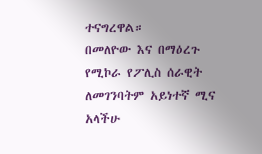ተናግረዋል።
በመለዮው እና በማዕረጉ የሚኮራ የፖሊስ ሰራዊት ለመገንባትም አይነተኛ ሚና አላችሁ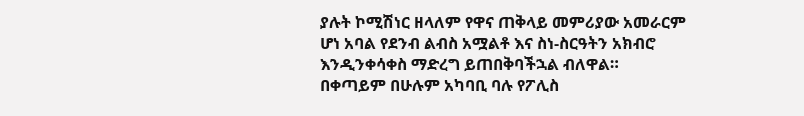ያሉት ኮሚሽነር ዘላለም የዋና ጠቅላይ መምሪያው አመራርም ሆነ አባል የደንብ ልብስ አሟልቶ እና ስነ-ስርዓትን አክብሮ እንዲንቀሳቀስ ማድረግ ይጠበቅባችኋል ብለዋል።
በቀጣይም በሁሉም አካባቢ ባሉ የፖሊስ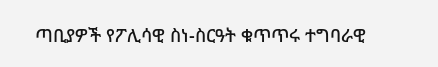ጣቢያዎች የፖሊሳዊ ስነ-ስርዓት ቁጥጥሩ ተግባራዊ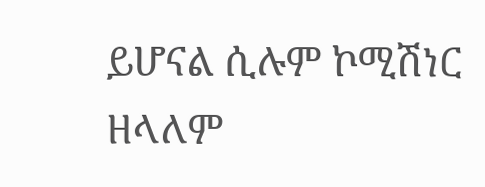ይሆናል ሲሉም ኮሚሽነር ዘላለም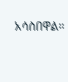አሳስበዋል።